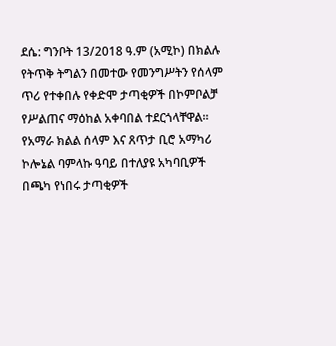ደሴ: ግንቦት 13/2018 ዓ.ም (አሚኮ) በክልሉ የትጥቅ ትግልን በመተው የመንግሥትን የሰላም ጥሪ የተቀበሉ የቀድሞ ታጣቂዎች በኮምቦልቻ የሥልጠና ማዕከል አቀባበል ተደርጎላቸዋል።
የአማራ ክልል ሰላም እና ጸጥታ ቢሮ አማካሪ ኮሎኔል ባምላኩ ዓባይ በተለያዩ አካባቢዎች በጫካ የነበሩ ታጣቂዎች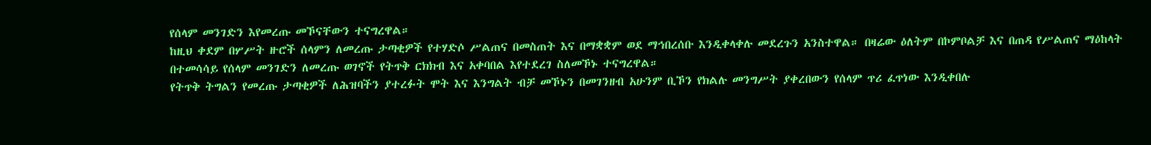የሰላም መንገድን እየመረጡ መኾናቸውን ተናግረዋል።
ከዚህ ቀደም በሦሥት ዙሮች ሰላምን ለመረጡ ታጣቂዎች የተሃድሶ ሥልጠና በመስጠት እና በማቋቋም ወደ ማኅበረሰቡ እንዲቀላቀሉ መደረጉን አንስተዋል። በዛሬው ዕለትም በኮምቦልቻ እና በጠዳ የሥልጠና ማዕከላት በተመሳሳይ የሰላም መንገድን ለመረጡ ወገኖች የትጥቅ ርክክብ እና አቀባበል እየተደረገ ስለመኾኑ ተናግረዋል።
የትጥቅ ትግልን የመረጡ ታጣቂዎች ለሕዝባችን ያተረፉት ሞት እና እንግልት ብቻ መኾኑን በመገንዘብ አሁንም ቢኾን የክልሉ መንግሥት ያቀረበውን የሰላም ጥሪ ፈጥነው እንዲቀበሉ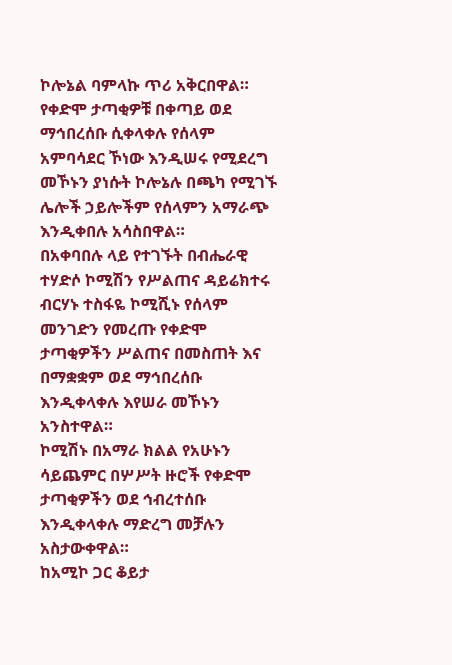ኮሎኔል ባምላኩ ጥሪ አቅርበዋል።
የቀድሞ ታጣቂዎቹ በቀጣይ ወደ ማኅበረሰቡ ሲቀላቀሉ የሰላም አምባሳደር ኾነው እንዲሠሩ የሚደረግ መኾኑን ያነሱት ኮሎኔሉ በጫካ የሚገኙ ሌሎች ኃይሎችም የሰላምን አማራጭ እንዲቀበሉ አሳስበዋል።
በአቀባበሉ ላይ የተገኙት በብሔራዊ ተሃድሶ ኮሚሽን የሥልጠና ዳይሬክተሩ ብርሃኑ ተስፋዬ ኮሚሺኑ የሰላም መንገድን የመረጡ የቀድሞ ታጣቂዎችን ሥልጠና በመስጠት እና በማቋቋም ወደ ማኅበረሰቡ እንዲቀላቀሉ እየሠራ መኾኑን አንስተዋል።
ኮሚሽኑ በአማራ ክልል የአሁኑን ሳይጨምር በሦሥት ዙሮች የቀድሞ ታጣቂዎችን ወደ ኅብረተሰቡ እንዲቀላቀሉ ማድረግ መቻሉን አስታውቀዋል።
ከአሚኮ ጋር ቆይታ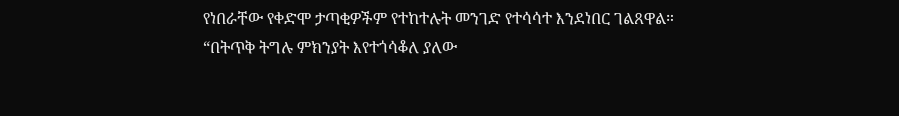የነበራቸው የቀድሞ ታጣቂዎችም የተከተሉት መንገድ የተሳሳተ እንደነበር ገልጸዋል።
“በትጥቅ ትግሉ ምክንያት እየተጎሳቆለ ያለው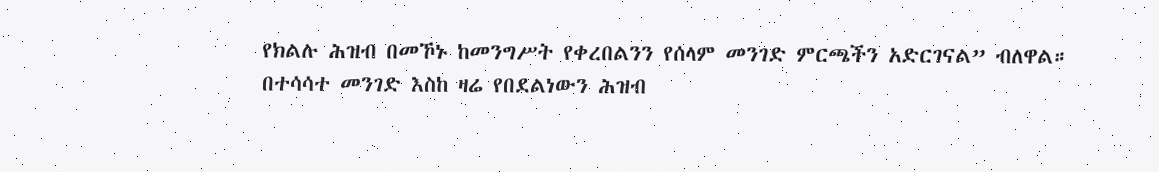የክልሉ ሕዝብ በመኾኑ ከመንግሥት የቀረበልንን የሰላም መንገድ ምርጫችን አድርገናል” ብለዋል።
በተሳሳተ መንገድ እስከ ዛሬ የበደልነውን ሕዝብ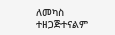ለመካስ ተዘጋጅተናልም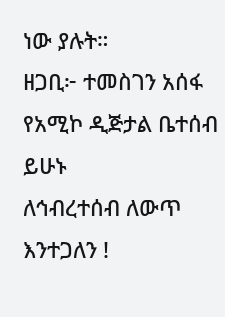ነው ያሉት።
ዘጋቢ፦ ተመስገን አሰፋ
የአሚኮ ዲጅታል ቤተሰብ ይሁኑ
ለኅብረተሰብ ለውጥ እንተጋለን !